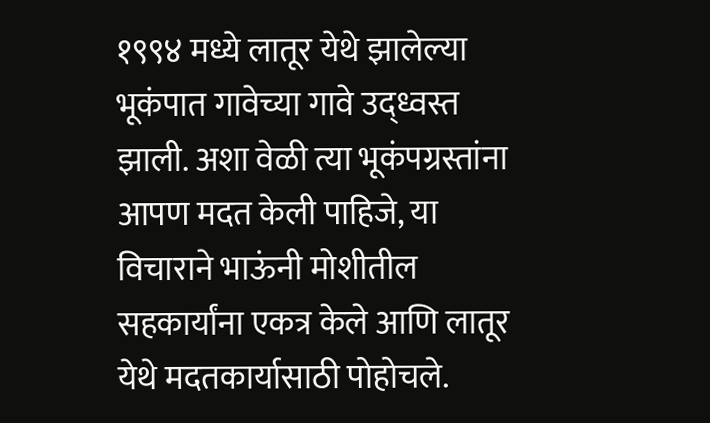१९९४ मध्ये लातूर येथे झालेल्या भूकंपात गावेच्या गावे उद्ध्वस्त झाली. अशा वेळी त्या भूकंपग्रस्तांना आपण मदत केली पाहिजे, या विचाराने भाऊंनी मोशीतील सहकार्यांना एकत्र केले आणि लातूर येथे मदतकार्यासाठी पोहोचले.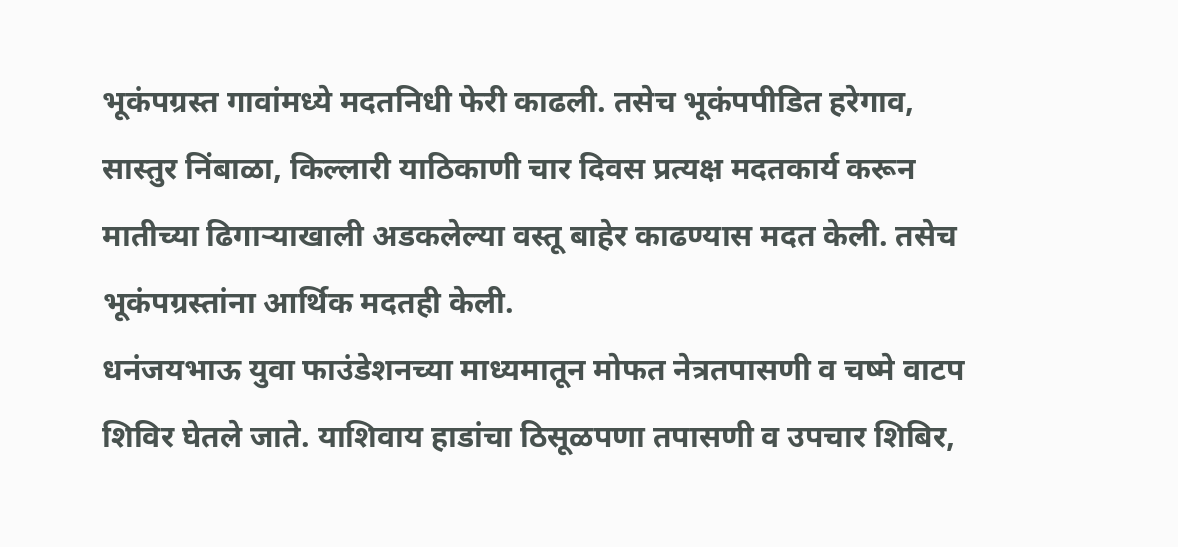भूकंपग्रस्त गावांमध्ये मदतनिधी फेरी काढली. तसेच भूकंपपीडित हरेगाव, सास्तुर निंबाळा, किल्लारी याठिकाणी चार दिवस प्रत्यक्ष मदतकार्य करून मातीच्या ढिगाऱ्याखाली अडकलेल्या वस्तू बाहेर काढण्यास मदत केली. तसेच भूकंपग्रस्तांना आर्थिक मदतही केली.
धनंजयभाऊ युवा फाउंडेशनच्या माध्यमातून मोफत नेत्रतपासणी व चष्मे वाटप शिविर घेतले जाते. याशिवाय हाडांचा ठिसूळपणा तपासणी व उपचार शिबिर,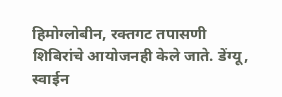हिमोग्लोबीन, रक्तगट तपासणी शिबिरांचे आयोजनही केले जाते. डेंग्यू, स्वाईन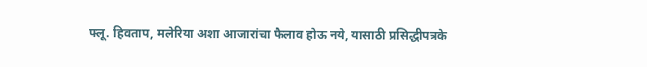फ्लू. हिवताप, मलेरिया अशा आजारांचा फैलाव होऊ नये, यासाठी प्रसिद्धीपत्रके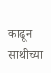काढून साथीच्या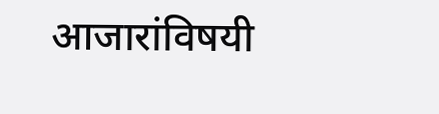आजारांविषयी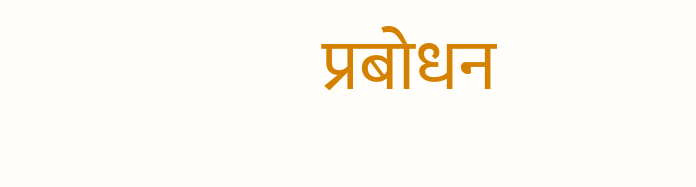प्रबोधन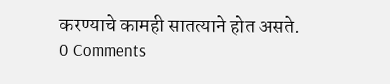करण्याचे कामही सातत्याने होत असते.
0 Comments